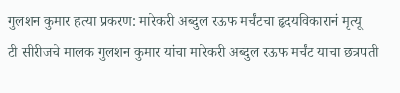गुलशन कुमार हत्या प्रकरण: मारेकरी अब्दुल रऊफ मर्चंटचा हृदयविकारानं मृत्यू
टी सीरीजचे मालक गुलशन कुमार यांचा मारेकरी अब्दुल रऊफ मर्चंट याचा छत्रपती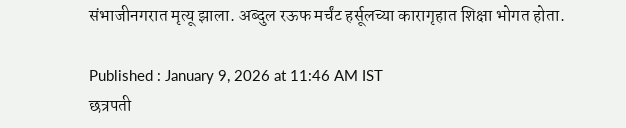संभाजीनगरात मृत्यू झाला. अब्दुल रऊफ मर्चंट हर्सूलच्या कारागृहात शिक्षा भोगत होता.

Published : January 9, 2026 at 11:46 AM IST
छत्रपती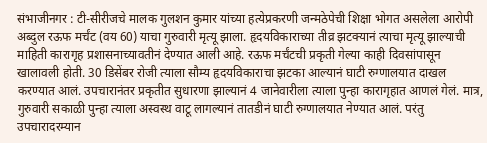संभाजीनगर : टी-सीरीजचे मालक गुलशन कुमार यांच्या हत्येप्रकरणी जन्मठेपेची शिक्षा भोगत असलेला आरोपी अब्दुल रऊफ मर्चंट (वय 60) याचा गुरुवारी मृत्यू झाला. हृदयविकाराच्या तीव्र झटक्यानं त्याचा मृत्यू झाल्याची माहिती कारागृह प्रशासनाच्यावतीनं देण्यात आली आहे. रऊफ मर्चंटची प्रकृती गेल्या काही दिवसांपासून खालावली होती. 30 डिसेंबर रोजी त्याला सौम्य हृदयविकाराचा झटका आल्यानं घाटी रुग्णालयात दाखल करण्यात आलं. उपचारानंतर प्रकृतीत सुधारणा झाल्यानं 4 जानेवारीला त्याला पुन्हा कारागृहात आणलं गेलं. मात्र, गुरुवारी सकाळी पुन्हा त्याला अस्वस्थ वाटू लागल्यानं तातडीनं घाटी रुग्णालयात नेण्यात आलं. परंतु उपचारादरम्यान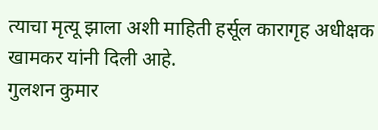त्याचा मृत्यू झाला अशी माहिती हर्सूल कारागृह अधीक्षक खामकर यांनी दिली आहे.
गुलशन कुमार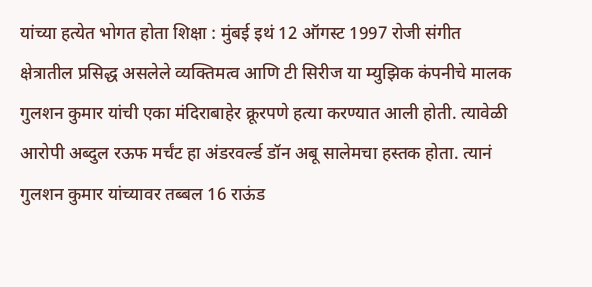यांच्या हत्येत भोगत होता शिक्षा : मुंबई इथं 12 ऑगस्ट 1997 रोजी संगीत क्षेत्रातील प्रसिद्ध असलेले व्यक्तिमत्व आणि टी सिरीज या म्युझिक कंपनीचे मालक गुलशन कुमार यांची एका मंदिराबाहेर क्रूरपणे हत्या करण्यात आली होती. त्यावेळी आरोपी अब्दुल रऊफ मर्चंट हा अंडरवर्ल्ड डॉन अबू सालेमचा हस्तक होता. त्यानं गुलशन कुमार यांच्यावर तब्बल 16 राऊंड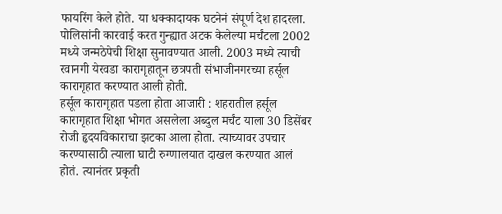फायरिंग केले होते. या धक्कादायक घटनेनं संपूर्ण देश हादरला. पोलिसांनी कारवाई करत गुन्ह्यात अटक केलेल्या मर्चंटला 2002 मध्ये जन्मठेपेची शिक्षा सुनावण्यात आली. 2003 मध्ये त्याची रवानगी येरवडा कारागृहातून छत्रपती संभाजीनगरच्या हर्सूल कारागृहात करण्यात आली होती.
हर्सूल कारागृहात पडला होता आजारी : शहरातील हर्सूल कारागृहात शिक्षा भोगत असलेला अब्दुल मर्चंट याला 30 डिसेंबर रोजी हृदयविकाराचा झटका आला होता. त्याच्यावर उपचार करण्यासाठी त्याला घाटी रुग्णालयात दाखल करण्यात आलं होतं. त्यानंतर प्रकृती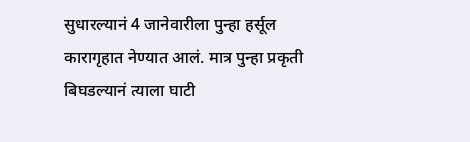सुधारल्यानं 4 जानेवारीला पुन्हा हर्सूल कारागृहात नेण्यात आलं. मात्र पुन्हा प्रकृती बिघडल्यानं त्याला घाटी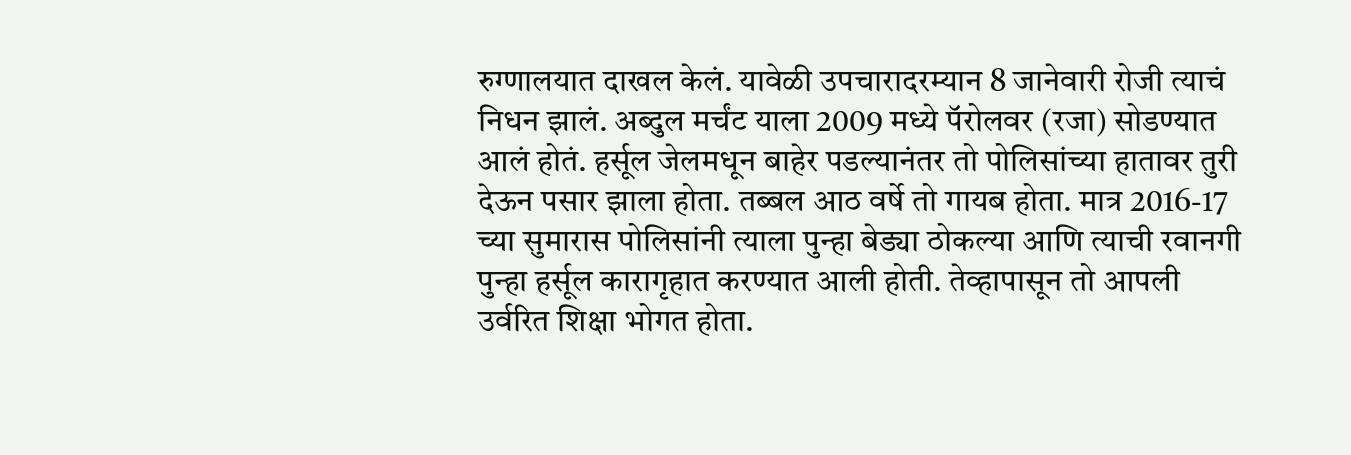रुग्णालयात दाखल केलं. यावेळी उपचारादरम्यान 8 जानेवारी रोजी त्याचं निधन झालं. अब्दुल मर्चंट याला 2009 मध्ये पॅरोलवर (रजा) सोडण्यात आलं होतं. हर्सूल जेलमधून बाहेर पडल्यानंतर तो पोलिसांच्या हातावर तुरी देऊन पसार झाला होता. तब्बल आठ वर्षे तो गायब होता. मात्र 2016-17 च्या सुमारास पोलिसांनी त्याला पुन्हा बेड्या ठोकल्या आणि त्याची रवानगी पुन्हा हर्सूल कारागृहात करण्यात आली होती. तेव्हापासून तो आपली उर्वरित शिक्षा भोगत होता.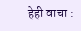हेही वाचा :